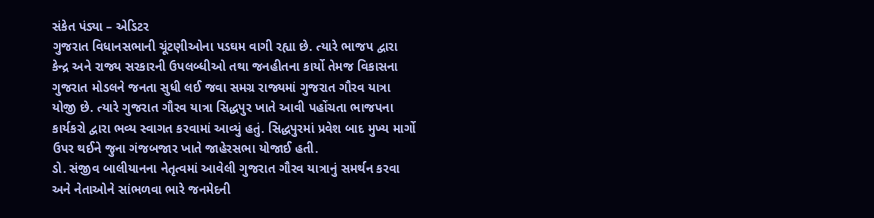સંકેત પંડ્યા – એડિટર
ગુજરાત વિધાનસભાની ચૂંટણીઓના પડઘમ વાગી રહ્યા છે. ત્યારે ભાજપ દ્વારા કેન્દ્ર અને રાજ્ય સરકારની ઉપલબ્ધીઓ તથા જનહીતના કાર્યો તેમજ વિકાસના ગુજરાત મોડલને જનતા સુધી લઈ જવા સમગ્ર રાજ્યમાં ગુજરાત ગૌરવ યાત્રા યોજી છે. ત્યારે ગુજરાત ગૌરવ યાત્રા સિદ્ધપુર ખાતે આવી પહોંચતા ભાજપના કાર્યકરો દ્વારા ભવ્ય સ્વાગત કરવામાં આવ્યું હતું. સિદ્ધપુરમાં પ્રવેશ બાદ મુખ્ય માર્ગો ઉપર થઈને જુના ગંજબજાર ખાતે જાહેરસભા યોજાઈ હતી.
ડો. સંજીવ બાલીયાનના નેતૃત્વમાં આવેલી ગુજરાત ગૌરવ યાત્રાનું સમર્થન કરવા અને નેતાઓને સાંભળવા ભારે જનમેદની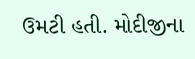ઉમટી હતી. મોદીજીના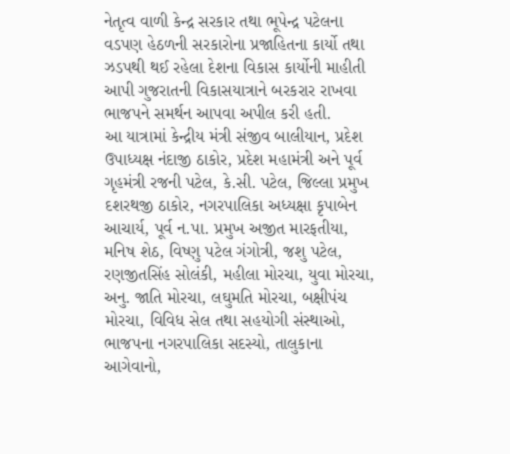નેતૃત્વ વાળી કેન્દ્ર સરકાર તથા ભૂપેન્દ્ર પટેલના વડપણ હેઠળની સરકારોના પ્રજાહિતના કાર્યો તથા ઝડપથી થઈ રહેલા દેશના વિકાસ કાર્યોની માહીતી આપી ગુજરાતની વિકાસયાત્રાને બરકરાર રાખવા ભાજપને સમર્થન આપવા અપીલ કરી હતી.
આ યાત્રામાં કેન્દ્રીય મંત્રી સંજીવ બાલીયાન, પ્રદેશ ઉપાધ્યક્ષ નંદાજી ઠાકોર, પ્રદેશ મહામંત્રી અને પૂર્વ ગૃહમંત્રી રજની પટેલ, કે.સી. પટેલ, જિલ્લા પ્રમુખ દશરથજી ઠાકોર, નગરપાલિકા અધ્યક્ષા કૃપાબેન આચાર્ય, પૂર્વ ન.પા. પ્રમુખ અજીત મારફતીયા, મનિષ શેઠ, વિષ્ણુ પટેલ ગંગોત્રી, જશુ પટેલ, રણજીતસિંહ સોલંકી, મહીલા મોરચા, યુવા મોરચા, અનુ. જાતિ મોરચા, લઘુમતિ મોરચા, બક્ષીપંચ મોરચા, વિવિધ સેલ તથા સહયોગી સંસ્થાઓ, ભાજપના નગરપાલિકા સદસ્યો, તાલુકાના આગેવાનો,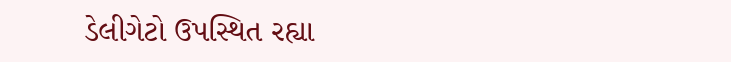ડેલીગેટો ઉપસ્થિત રહ્યા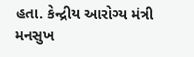હતા. કેન્દ્રીય આરોગ્ય મંત્રી મનસુખ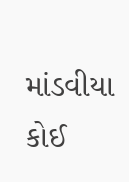માંડવીયા કોઈ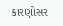કારણોસર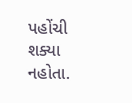પહોંચી શક્યા નહોતા.